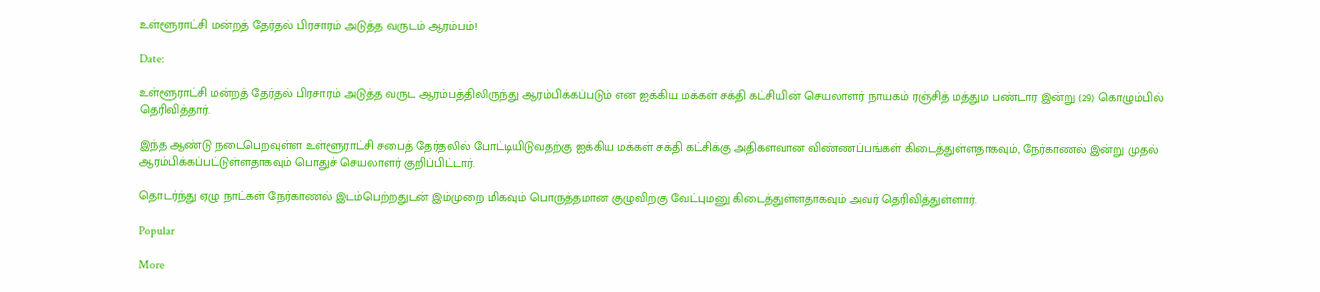உள்ளூராட்சி மன்றத் தேர்தல் பிரசாரம் அடுத்த வருடம் ஆரம்பம்!

Date:

உள்ளூராட்சி மன்றத் தேர்தல் பிரசாரம் அடுத்த வருட ஆரம்பத்திலிருந்து ஆரம்பிக்கப்படும் என ஐக்கிய மக்கள் சக்தி கட்சியின் செயலாளர் நாயகம் ரஞ்சித் மத்தும பண்டார இன்று (29) கொழும்பில் தெரிவித்தார்.

இந்த ஆண்டு நடைபெறவுள்ள உள்ளூராட்சி சபைத் தேர்தலில் போட்டியிடுவதற்கு ஐக்கிய மக்கள் சக்தி கட்சிக்கு அதிகளவான விண்ணப்பங்கள் கிடைத்துள்ளதாகவும், நேர்காணல் இன்று முதல் ஆரம்பிக்கப்பட்டுள்ளதாகவும் பொதுச் செயலாளர் குறிப்பிட்டார்.

தொடர்ந்து ஏழு நாட்கள் நேர்காணல் இடம்பெற்றதுடன் இம்முறை மிகவும் பொருத்தமான குழுவிற்கு வேட்புமனு கிடைத்துள்ளதாகவும் அவர் தெரிவித்துள்ளார்.

Popular

More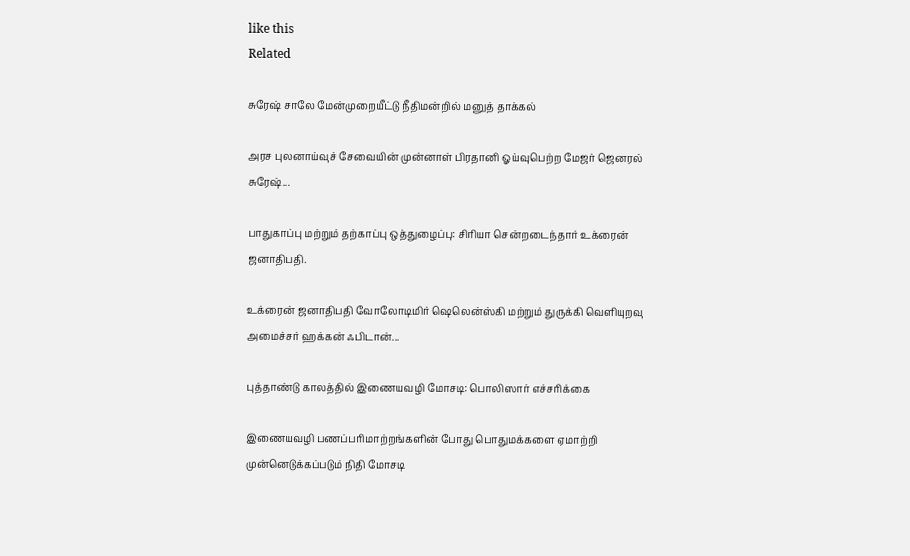like this
Related

சுரேஷ் சாலே மேன்முறையீட்டு நீதிமன்றில் மனுத் தாக்கல்

அரச புலனாய்வுச் சேவையின் முன்னாள் பிரதானி ஓய்வுபெற்ற மேஜர் ஜெனரல் சுரேஷ்...

பாதுகாப்பு மற்றும் தற்காப்பு ஒத்துழைப்பு: சிரியா சென்றடைந்தார் உக்ரைன் ஜனாதிபதி.

உக்ரைன் ஜனாதிபதி வோலோடிமிர் ஷெலென்ஸ்கி மற்றும் துருக்கி வெளியுறவு அமைச்சர் ஹக்கன் ஃபிடான்...

புத்தாண்டு காலத்தில் இணையவழி மோசடி: பொலிஸார் எச்சரிக்கை

இணையவழி பணப்பரிமாற்றங்களின் போது பொதுமக்களை ஏமாற்றி முன்னெடுக்கப்படும் நிதி மோசடி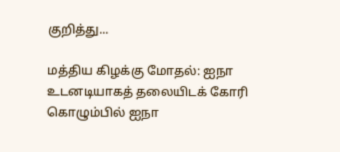குறித்து...

மத்திய கிழக்கு மோதல்: ஐநா உடனடியாகத் தலையிடக் கோரி கொழும்பில் ஐநா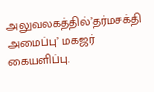அலுவலகத்தில்’தர்மசக்தி அமைப்பு’ மகஜர் கையளிப்பு.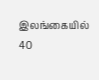இலங்கையில் 40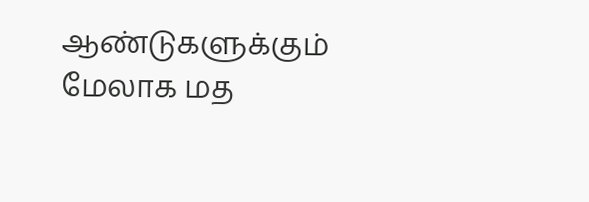ஆண்டுகளுக்கும் மேலாக மத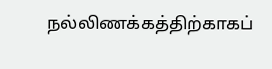நல்லிணக்கத்திற்காகப்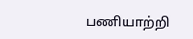பணியாற்றி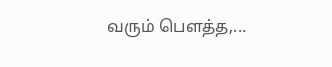வரும் பௌத்த,...